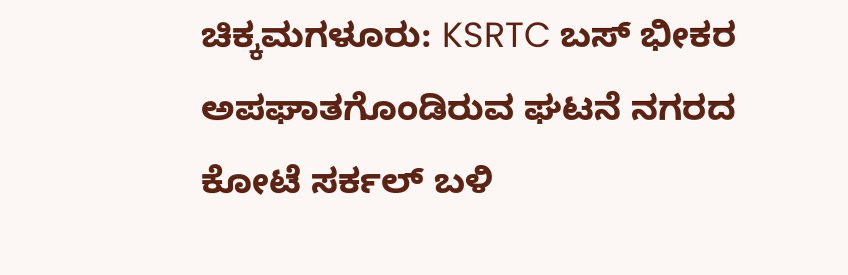ಚಿಕ್ಕಮಗಳೂರು: KSRTC ಬಸ್ ಭೀಕರ ಅಪಘಾತಗೊಂಡಿರುವ ಘಟನೆ ನಗರದ ಕೋಟೆ ಸರ್ಕಲ್ ಬಳಿ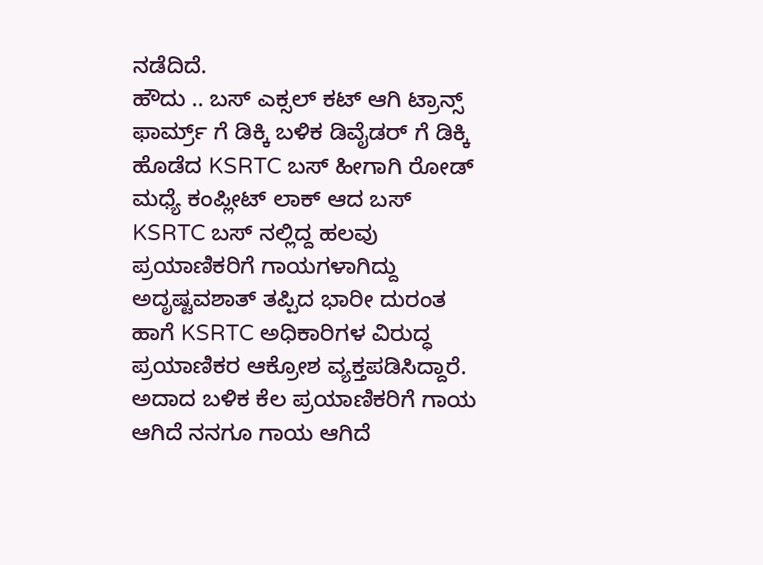ನಡೆದಿದೆ.
ಹೌದು .. ಬಸ್ ಎಕ್ಸಲ್ ಕಟ್ ಆಗಿ ಟ್ರಾನ್ಸ್ ಫಾರ್ಮ್ರ್ ಗೆ ಡಿಕ್ಕಿ ಬಳಿಕ ಡಿವೈಡರ್ ಗೆ ಡಿಕ್ಕಿ ಹೊಡೆದ KSRTC ಬಸ್ ಹೀಗಾಗಿ ರೋಡ್ ಮಧ್ಯೆ ಕಂಪ್ಲೀಟ್ ಲಾಕ್ ಆದ ಬಸ್
KSRTC ಬಸ್ ನಲ್ಲಿದ್ದ ಹಲವು ಪ್ರಯಾಣಿಕರಿಗೆ ಗಾಯಗಳಾಗಿದ್ದು ಅದೃಷ್ಟವಶಾತ್ ತಪ್ಪಿದ ಭಾರೀ ದುರಂತ
ಹಾಗೆ KSRTC ಅಧಿಕಾರಿಗಳ ವಿರುದ್ಧ ಪ್ರಯಾಣಿಕರ ಆಕ್ರೋಶ ವ್ಯಕ್ತಪಡಿಸಿದ್ದಾರೆ.
ಅದಾದ ಬಳಿಕ ಕೆಲ ಪ್ರಯಾಣಿಕರಿಗೆ ಗಾಯ ಆಗಿದೆ ನನಗೂ ಗಾಯ ಆಗಿದೆ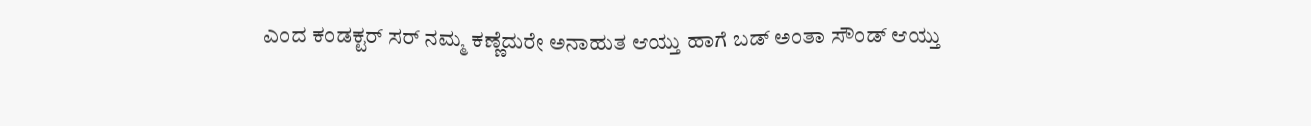ಎಂದ ಕಂಡಕ್ಟರ್ ಸರ್ ನಮ್ಮ ಕಣ್ಣೆದುರೇ ಅನಾಹುತ ಆಯ್ತು ಹಾಗೆ ಬಡ್ ಅಂತಾ ಸೌಂಡ್ ಆಯ್ತು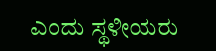ಎಂದು ಸ್ಥಳೀಯರು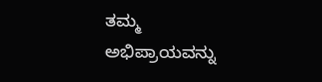ತಮ್ಮ ಅಭಿಪ್ರಾಯವನ್ನು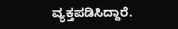ವ್ಯಕ್ತಪಡಿಸಿದ್ದಾರೆ.